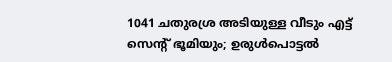1041 ചതുരശ്ര അടിയുള്ള വീടും എട്ട് സെന്റ് ഭൂമിയും; ഉരുൾപൊട്ടൽ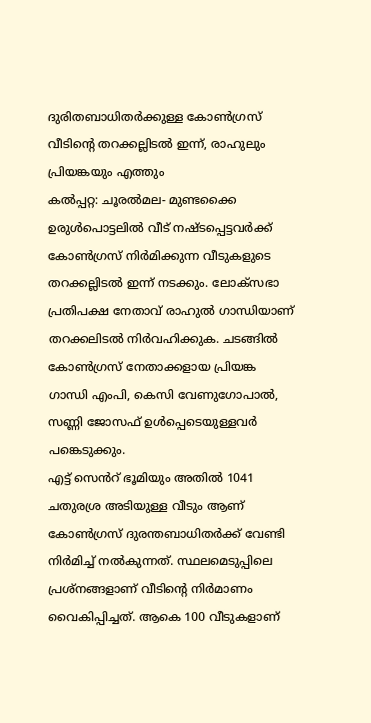ദുരിതബാധിതർക്കുള്ള കോൺഗ്രസ് വീടിന്റെ തറക്കല്ലിടൽ ഇന്ന്, രാഹുലും പ്രിയങ്കയും എത്തും
കൽപ്പറ്റ: ചൂരൽമല- മുണ്ടക്കൈ ഉരുൾപൊട്ടലിൽ വീട് നഷ്ടപ്പെട്ടവർക്ക് കോൺഗ്രസ് നിർമിക്കുന്ന വീടുകളുടെ തറക്കല്ലിടൽ ഇന്ന് നടക്കും. ലോക്സഭാ പ്രതിപക്ഷ നേതാവ് രാഹുൽ ഗാന്ധിയാണ് തറക്കലിടൽ നിർവഹിക്കുക. ചടങ്ങിൽ കോൺഗ്രസ് നേതാക്കളായ പ്രിയങ്ക ഗാന്ധി എംപി, കെസി വേണുഗോപാൽ, സണ്ണി ജോസഫ് ഉൾപ്പെടെയുള്ളവർ പങ്കെടുക്കും.
എട്ട് സെൻറ് ഭൂമിയും അതിൽ 1041 ചതുരശ്ര അടിയുള്ള വീടും ആണ് കോൺഗ്രസ് ദുരന്തബാധിതർക്ക് വേണ്ടി നിർമിച്ച് നൽകുന്നത്. സ്ഥലമെടുപ്പിലെ പ്രശ്നങ്ങളാണ് വീടിന്റെ നിർമാണം വൈകിപ്പിച്ചത്. ആകെ 100 വീടുകളാണ്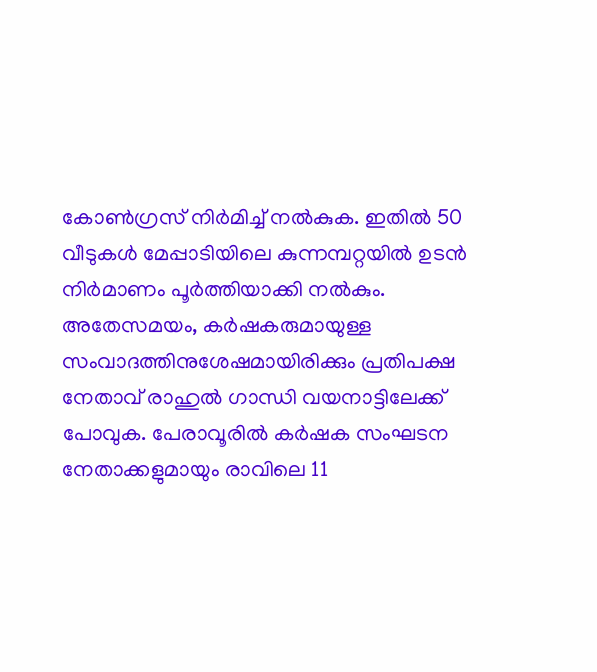കോൺഗ്രസ് നിർമിച്ച് നൽകുക. ഇതിൽ 50 വീടുകൾ മേപ്പാടിയിലെ കുന്നമ്പറ്റയിൽ ഉടൻ നിർമാണം പൂർത്തിയാക്കി നൽകും.
അതേസമയം, കർഷകരുമായുള്ള സംവാദത്തിനുശേഷമായിരിക്കും പ്രതിപക്ഷ നേതാവ് രാഹുൽ ഗാന്ധി വയനാട്ടിലേക്ക് പോവുക. പേരാവൂരിൽ കർഷക സംഘടന നേതാക്കളുമായും രാവിലെ 11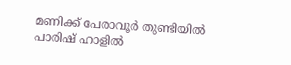മണിക്ക് പേരാവൂർ തുണ്ടിയിൽ പാരിഷ് ഹാളിൽ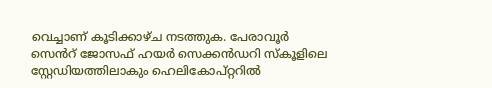വെച്ചാണ് കൂടിക്കാഴ്ച നടത്തുക. പേരാവൂർ സെൻറ് ജോസഫ് ഹയർ സെക്കൻഡറി സ്കൂളിലെ സ്റ്റേഡിയത്തിലാകും ഹെലികോപ്റ്ററിൽ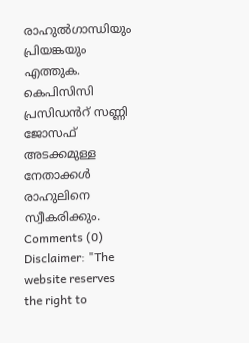രാഹുൽഗാന്ധിയും പ്രിയങ്കയും എത്തുക. കെപിസിസി പ്രസിഡൻറ് സണ്ണി ജോസഫ് അടക്കമുള്ള നേതാക്കൾ രാഹുലിനെ സ്വീകരിക്കും.
Comments (0)
Disclaimer: "The website reserves the right to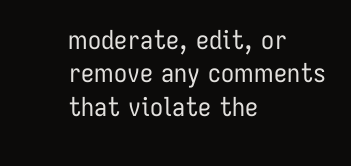moderate, edit, or remove any comments that violate the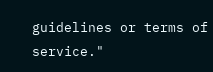guidelines or terms of service."